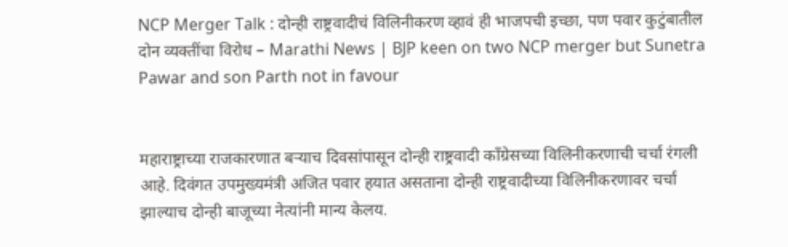NCP Merger Talk : दोन्ही राष्ट्रवादीचं विलिनीकरण व्हावं ही भाजपची इच्छा, पण पवार कुटुंबातील दोन व्यक्तींचा विरोध – Marathi News | BJP keen on two NCP merger but Sunetra Pawar and son Parth not in favour


महाराष्ट्राच्या राजकारणात बऱ्याच दिवसांपासून दोन्ही राष्ट्रवादी काँग्रेसच्या विलिनीकरणाची चर्चा रंगली आहे. दिवंगत उपमुख्यमंत्री अजित पवार हयात असताना दोन्ही राष्ट्रवादीच्या विलिनीकरणावर चर्चा झाल्याच दोन्ही बाजूच्या नेत्यांनी मान्य केलय.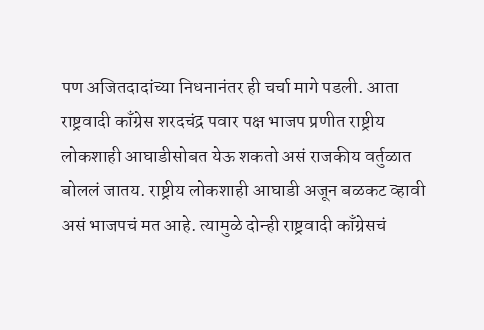पण अजितदादांच्या निधनानंतर ही चर्चा मागे पडली. आता राष्ट्रवादी काँग्रेस शरदचंद्र पवार पक्ष भाजप प्रणीत राष्ट्रीय लोकशाही आघाडीसोबत येऊ शकतो असं राजकीय वर्तुळात बोललं जातय. राष्ट्रीय लोकशाही आघाडी अजून बळकट व्हावी असं भाजपचं मत आहे. त्यामुळे दोन्ही राष्ट्रवादी काँग्रेसचं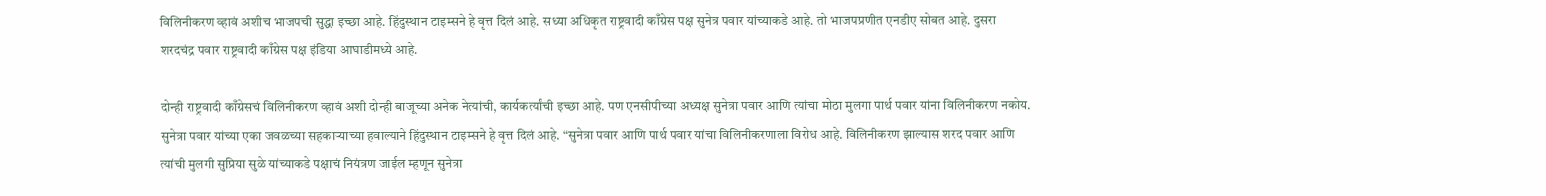विलिनीकरण व्हावं अशीच भाजपची सुद्धा इच्छा आहे. हिंदुस्थान टाइम्सने हे वृत्त दिलं आहे. सध्या अधिकृत राष्ट्रवादी काँग्रेस पक्ष सुनेत्र पवार यांच्याकडे आहे. तो भाजपप्रणीत एनडीए सोबत आहे. दुसरा शरदचंद्र पवार राष्ट्रवादी काँग्रेस पक्ष इंडिया आघाडीमध्ये आहे.

दोन्ही राष्ट्रवादी काँग्रेसचं विलिनीकरण व्हावं अशी दोन्ही बाजूच्या अनेक नेत्यांची, कार्यकर्त्यांची इच्छा आहे. पण एनसीपीच्या अध्यक्ष सुनेत्रा पवार आणि त्यांचा मोठा मुलगा पार्थ पवार यांना विलिनीकरण नकोय. सुनेत्रा पवार यांच्या एका जवळच्या सहकाऱ्याच्या हवाल्याने हिंदुस्थान टाइम्सने हे वृत्त दिलं आहे. “सुनेत्रा पवार आणि पार्थ पवार यांचा विलिनीकरणाला विरोध आहे. विलिनीकरण झाल्यास शरद पवार आणि त्यांची मुलगी सुप्रिया सुळे यांच्याकडे पक्षाचं नियंत्रण जाईल म्हणून सुनेत्रा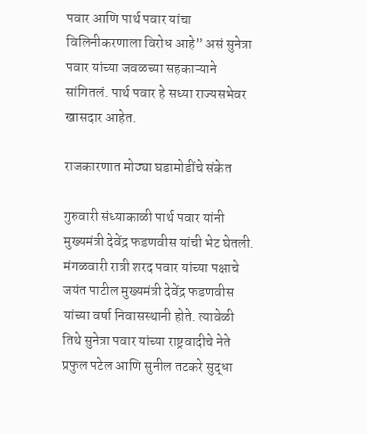पवार आणि पार्थ पवार यांचा विलिनीकरणाला विरोध आहे” असं सुनेत्रा पवार यांच्या जवळच्या सहकाऱ्याने सांगितलं. पार्थ पवार हे सध्या राज्यसभेवर खासदार आहेत.

राजकारणात मोठ्या घडामोडींचे संकेत

गुरुवारी संध्याकाळी पार्थ पवार यांनी मुख्यमंत्री देवेंद्र फडणवीस यांची भेट घेतली. मंगळवारी रात्री शरद पवार यांच्या पक्षाचे जयंत पाटील मुख्यमंत्री देवेंद्र फडणवीस यांच्या वर्षा निवासस्थानी होते. त्यावेळी तिथे सुनेत्रा पवार यांच्या राष्ट्रवादीचे नेते प्रफुल पटेल आणि सुनील तटकरे सुद्धा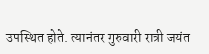उपस्थित होते. त्यानंतर गुरुवारी रात्री जयंत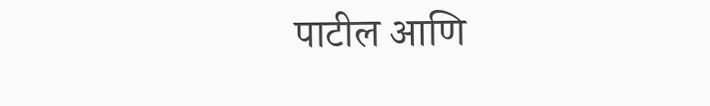पाटील आणि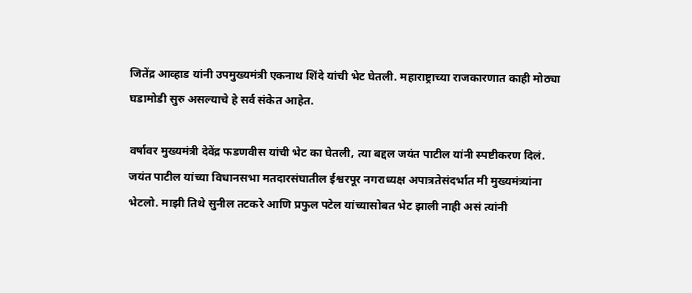जितेंद्र आव्हाड यांनी उपमुख्यमंत्री एकनाथ शिंदे यांची भेट घेतली. महाराष्ट्राच्या राजकारणात काही मोठ्या घडामोडी सुरु असल्याचे हे सर्व संकेत आहेत.

वर्षावर मुख्यमंत्री देवेंद्र फडणवीस यांची भेट का घेतली, त्या बद्दल जयंत पाटील यांनी स्पष्टीकरण दिलं. जयंत पाटील यांच्या विधानसभा मतदारसंघातील ईश्वरपूर नगराध्यक्ष अपात्रतेसंदर्भात मी मुख्यमंत्र्यांना भेटलो. माझी तिथे सुनील तटकरे आणि प्रफुल पटेल यांच्यासोबत भेट झाली नाही असं त्यांनी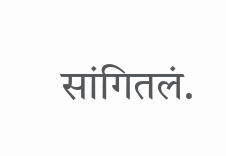सांगितलं.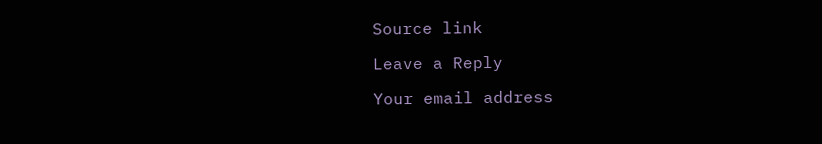Source link

Leave a Reply

Your email address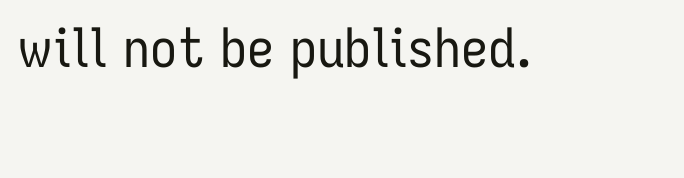will not be published.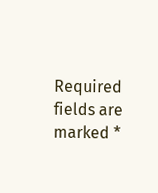Required fields are marked *